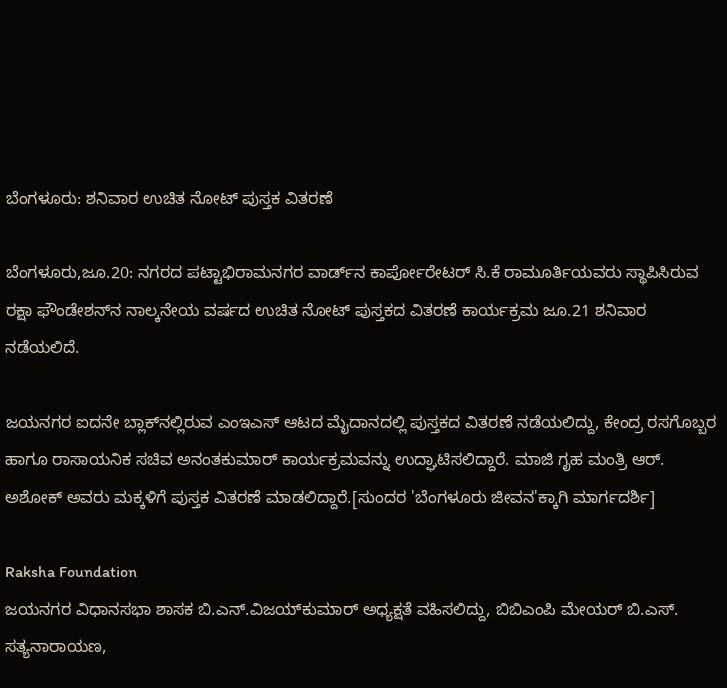ಬೆಂಗಳೂರು: ಶನಿವಾರ ಉಚಿತ ನೋಟ್‌ ಪುಸ್ತಕ ವಿತರಣೆ

ಬೆಂಗಳೂರು,ಜೂ.20: ನಗರದ ಪಟ್ಟಾಭಿರಾಮನಗರ ವಾರ್ಡ್‌ನ ಕಾರ್ಪೋರೇಟರ್‌‌ ಸಿ.ಕೆ ರಾಮೂರ್ತಿ‌ಯವರು ಸ್ಥಾಪಿಸಿರುವ ರಕ್ಷಾ ಫೌಂಡೇಶನ್‌ನ ನಾಲ್ಕನೇಯ ವರ್ಷದ ಉಚಿತ ನೋಟ್‌ ಪುಸ್ತಕದ ವಿತರಣೆ ಕಾರ್ಯ‌ಕ್ರಮ ಜೂ.21 ಶನಿವಾರ ನಡೆಯಲಿದೆ.

ಜಯನಗರ ಐದನೇ ಬ್ಲಾಕ್‌ನಲ್ಲಿರುವ ಎಂಇಎಸ್‌ ಆಟದ ಮೈದಾನದಲ್ಲಿ ಪುಸ್ತಕದ ವಿತರಣೆ ನಡೆಯಲಿದ್ದು, ಕೇಂದ್ರ ರಸಗೊಬ್ಬರ ಹಾಗೂ ರಾಸಾಯನಿಕ ಸಚಿವ ಅನಂತಕುಮಾರ್‌ ಕಾರ್ಯಕ್ರಮವನ್ನು ಉದ್ಘಾಟಿಸಲಿದ್ದಾರೆ. ಮಾಜಿ ಗೃಹ ಮಂತ್ರಿ ಆರ್‌. ಅಶೋಕ್‌ ಅವರು ಮಕ್ಕಳಿಗೆ ಪುಸ್ತಕ ವಿತರಣೆ ಮಾಡಲಿದ್ದಾರೆ.[ಸುಂದರ 'ಬೆಂಗಳೂರು ಜೀವನ'ಕ್ಕಾಗಿ ಮಾರ್ಗದರ್ಶಿ]

Raksha Foundation
ಜಯನಗರ ವಿಧಾನಸಭಾ ಶಾಸಕ ಬಿ.ಎನ್‌‌.ವಿಜಯ್‌ಕುಮಾರ್‌ ಅಧ್ಯಕ್ಷತೆ ವಹಿಸಲಿದ್ದು, ಬಿಬಿಎಂಪಿ ಮೇಯರ್‌ ಬಿ.ಎಸ್‌‌. ಸತ್ಯನಾರಾಯಣ,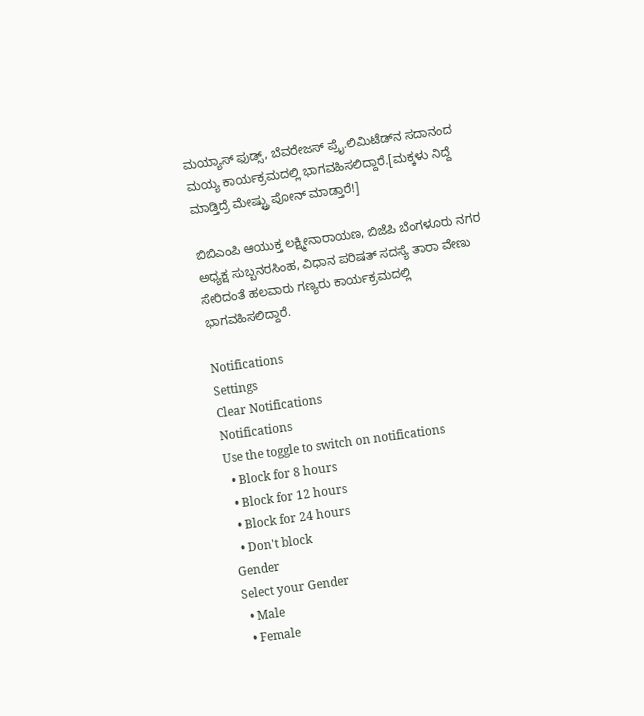ಮಯ್ಯಾಸ್‌ ಫುಡ್ಸ್‌, ಬೆವರೇಜಸ್‌‌‌ ಪ್ರೈ.ಲಿಮಿಟೆಡ್‌‌ನ ಸದಾನಂದ ಮಯ್ಯ ಕಾರ್ಯ‌ಕ್ರಮದಲ್ಲಿ ಭಾಗವಹಿಸಲಿದ್ದಾರೆ.[ಮಕ್ಕಳು ನಿದ್ದೆ ಮಾಡ್ತಿದ್ರೆ ಮೇಷ್ಟ್ರು ಪೋನ್ ಮಾಡ್ತಾರೆ!]

ಬಿಬಿಎಂಪಿ ಆಯುಕ್ತ ಲಕ್ಷ್ಮೀನಾರಾಯಣ, ಬಿಜೆಪಿ ಬೆಂಗಳೂರು ನಗರ ಅಧ್ಯಕ್ಷ ಸುಬ್ಬನರಸಿಂಹ, ವಿಧಾನ ಪರಿಷತ್‌ ಸದಸ್ಯೆ ತಾರಾ ವೇಣು ಸೇರಿದಂತೆ ಹಲವಾರು ಗಣ್ಯರು ಕಾರ್ಯ‌ಕ್ರಮದಲ್ಲಿ ಭಾಗವಹಿಸಲಿದ್ದಾರೆ.

Notifications
Settings
Clear Notifications
Notifications
Use the toggle to switch on notifications
  • Block for 8 hours
  • Block for 12 hours
  • Block for 24 hours
  • Don't block
Gender
Select your Gender
  • Male
  • Female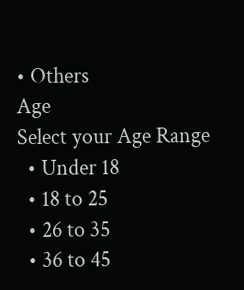• Others
Age
Select your Age Range
  • Under 18
  • 18 to 25
  • 26 to 35
  • 36 to 45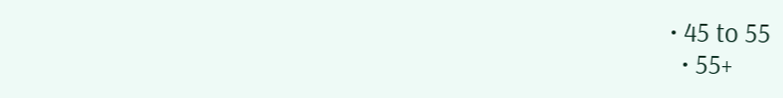• 45 to 55
  • 55+